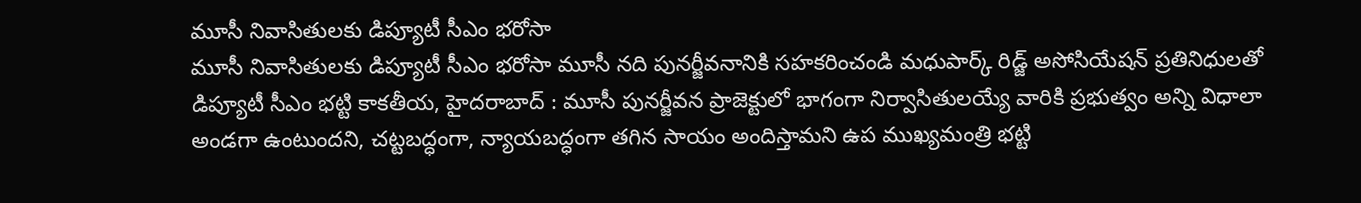మూసీ నివాసితులకు డిప్యూటీ సీఎం భరోసా
మూసీ నివాసితులకు డిప్యూటీ సీఎం భరోసా మూసీ నది పునర్జీవనానికి సహకరించండి మధుపార్క్ రిడ్జ్ అసోసియేషన్ ప్రతినిధులతో డిప్యూటీ సీఎం భట్టి కాకతీయ, హైదరాబాద్ : మూసీ పునర్జీవన ప్రాజెక్టులో భాగంగా నిర్వాసితులయ్యే వారికి ప్రభుత్వం అన్ని విధాలా అండగా ఉంటుందని, చట్టబద్ధంగా, న్యాయబద్ధంగా తగిన సాయం అందిస్తామని ఉప ముఖ్యమంత్రి భట్టి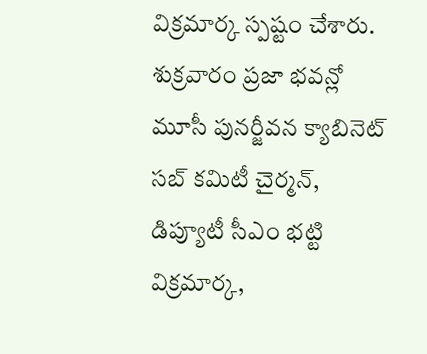విక్రమార్క స్పష్టం చేశారు. శుక్రవారం ప్రజా భవన్లో మూసీ పునర్జీవన క్యాబినెట్ సబ్ కమిటీ చైర్మన్, డిప్యూటీ సీఎం భట్టి విక్రమార్క,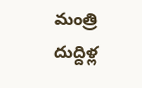మంత్రి దుద్దిళ్ల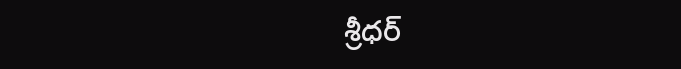శ్రీధర్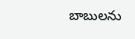బాబులను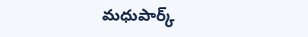మధుపార్క్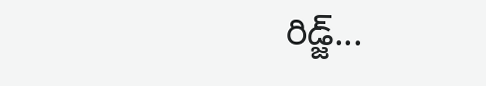రిడ్జ్...